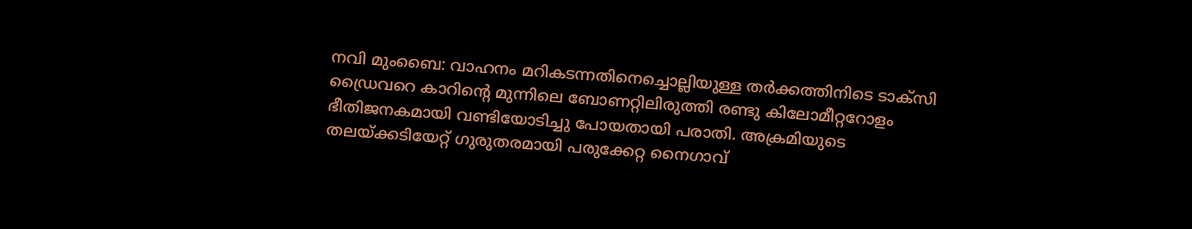നവി മുംബൈ: വാഹനം മറികടന്നതിനെച്ചൊല്ലിയുള്ള തർക്കത്തിനിടെ ടാക്സി ഡ്രൈവറെ കാറിന്റെ മുന്നിലെ ബോണറ്റിലിരുത്തി രണ്ടു കിലോമീറ്ററോളം ഭീതിജനകമായി വണ്ടിയോടിച്ചു പോയതായി പരാതി. അക്രമിയുടെ തലയ്ക്കടിയേറ്റ് ഗുരുതരമായി പരുക്കേറ്റ നൈഗാവ്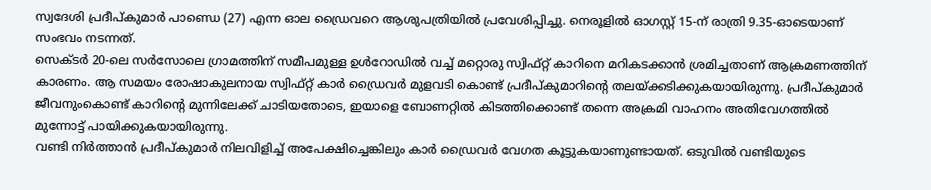സ്വദേശി പ്രദീപ്കുമാർ പാണ്ഡെ (27) എന്ന ഓല ഡ്രൈവറെ ആശുപത്രിയിൽ പ്രവേശിപ്പിച്ചു. നെരൂളിൽ ഓഗസ്റ്റ് 15-ന് രാത്രി 9.35-ഓടെയാണ് സംഭവം നടന്നത്.
സെക്ടർ 20-ലെ സർസോലെ ഗ്രാമത്തിന് സമീപമുള്ള ഉൾറോഡിൽ വച്ച് മറ്റൊരു സ്വിഫ്റ്റ് കാറിനെ മറികടക്കാൻ ശ്രമിച്ചതാണ് ആക്രമണത്തിന് കാരണം. ആ സമയം രോഷാകുലനായ സ്വിഫ്റ്റ് കാർ ഡ്രൈവർ മുളവടി കൊണ്ട് പ്രദീപ്കുമാറിന്റെ തലയ്ക്കടിക്കുകയായിരുന്നു. പ്രദീപ്കുമാർ ജീവനുംകൊണ്ട് കാറിന്റെ മുന്നിലേക്ക് ചാടിയതോടെ, ഇയാളെ ബോണറ്റിൽ കിടത്തിക്കൊണ്ട് തന്നെ അക്രമി വാഹനം അതിവേഗത്തിൽ മുന്നോട്ട് പായിക്കുകയായിരുന്നു.
വണ്ടി നിർത്താൻ പ്രദീപ്കുമാർ നിലവിളിച്ച് അപേക്ഷിച്ചെങ്കിലും കാർ ഡ്രൈവർ വേഗത കൂട്ടുകയാണുണ്ടായത്. ഒടുവിൽ വണ്ടിയുടെ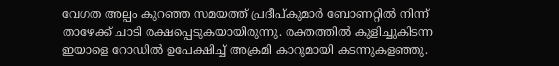വേഗത അല്പം കുറഞ്ഞ സമയത്ത് പ്രദീപ്കുമാർ ബോണറ്റിൽ നിന്ന് താഴേക്ക് ചാടി രക്ഷപ്പെടുകയായിരുന്നു. രക്തത്തിൽ കുളിച്ചുകിടന്ന ഇയാളെ റോഡിൽ ഉപേക്ഷിച്ച് അക്രമി കാറുമായി കടന്നുകളഞ്ഞു.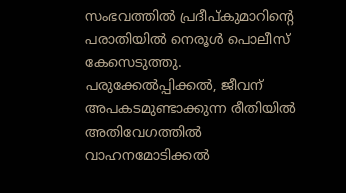സംഭവത്തിൽ പ്രദീപ്കുമാറിന്റെ പരാതിയിൽ നെരൂൾ പൊലീസ് കേസെടുത്തു. പരുക്കേൽപ്പിക്കൽ, ജീവന് അപകടമുണ്ടാക്കുന്ന രീതിയിൽ അതിവേഗത്തിൽ വാഹനമോടിക്കൽ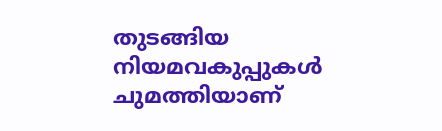തുടങ്ങിയ നിയമവകുപ്പുകൾ ചുമത്തിയാണ്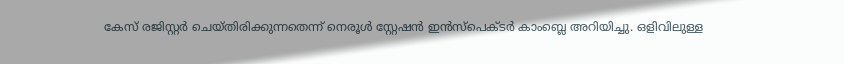കേസ് രജിസ്റ്റർ ചെയ്തിരിക്കുന്നതെന്ന് നെരൂൾ സ്റ്റേഷൻ ഇൻസ്പെക്ടർ കാംബ്ലെ അറിയിച്ചു. ഒളിവിലുള്ള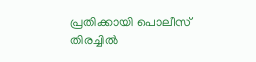പ്രതിക്കായി പൊലീസ് തിരച്ചിൽ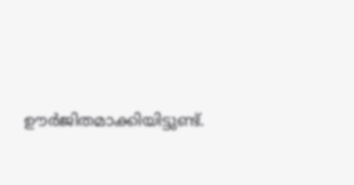ഊർജിതമാക്കിയിട്ടുണ്ട്.